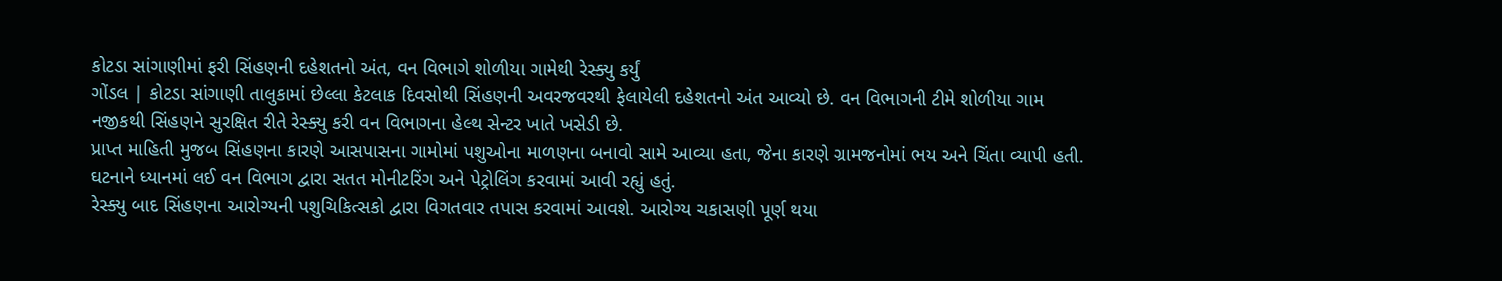કોટડા સાંગાણીમાં ફરી સિંહણની દહેશતનો અંત, વન વિભાગે શોળીયા ગામેથી રેસ્ક્યુ કર્યું
ગોંડલ | કોટડા સાંગાણી તાલુકામાં છેલ્લા કેટલાક દિવસોથી સિંહણની અવરજવરથી ફેલાયેલી દહેશતનો અંત આવ્યો છે. વન વિભાગની ટીમે શોળીયા ગામ નજીકથી સિંહણને સુરક્ષિત રીતે રેસ્ક્યુ કરી વન વિભાગના હેલ્થ સેન્ટર ખાતે ખસેડી છે.
પ્રાપ્ત માહિતી મુજબ સિંહણના કારણે આસપાસના ગામોમાં પશુઓના માળણના બનાવો સામે આવ્યા હતા, જેના કારણે ગ્રામજનોમાં ભય અને ચિંતા વ્યાપી હતી. ઘટનાને ધ્યાનમાં લઈ વન વિભાગ દ્વારા સતત મોનીટરિંગ અને પેટ્રોલિંગ કરવામાં આવી રહ્યું હતું.
રેસ્ક્યુ બાદ સિંહણના આરોગ્યની પશુચિકિત્સકો દ્વારા વિગતવાર તપાસ કરવામાં આવશે. આરોગ્ય ચકાસણી પૂર્ણ થયા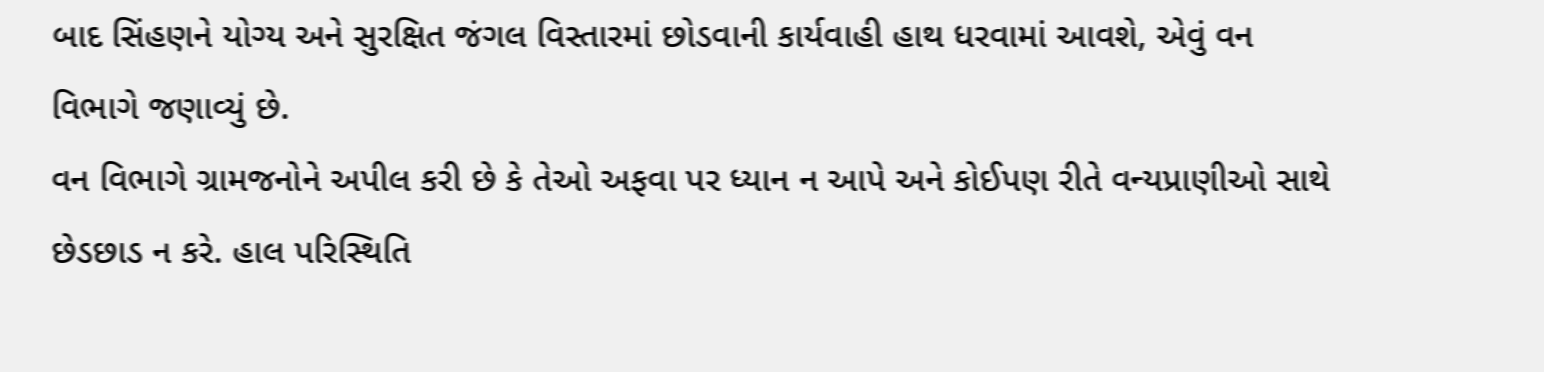બાદ સિંહણને યોગ્ય અને સુરક્ષિત જંગલ વિસ્તારમાં છોડવાની કાર્યવાહી હાથ ધરવામાં આવશે, એવું વન વિભાગે જણાવ્યું છે.
વન વિભાગે ગ્રામજનોને અપીલ કરી છે કે તેઓ અફવા પર ધ્યાન ન આપે અને કોઈપણ રીતે વન્યપ્રાણીઓ સાથે છેડછાડ ન કરે. હાલ પરિસ્થિતિ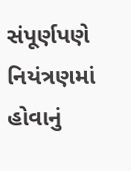સંપૂર્ણપણે નિયંત્રણમાં હોવાનું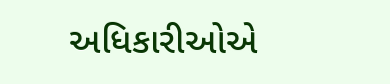અધિકારીઓએ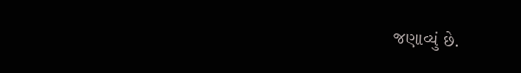જણાવ્યું છે.